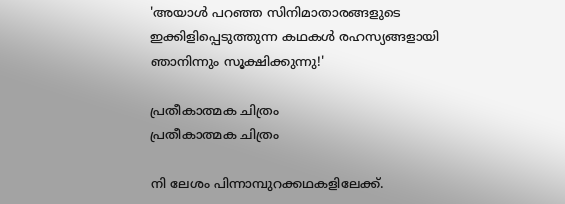'അയാൾ പറഞ്ഞ സിനിമാതാരങ്ങളുടെ ഇക്കിളിപ്പെടുത്തുന്ന കഥകൾ രഹസ്യങ്ങളായി ഞാനിന്നും സൂക്ഷിക്കുന്നു!'

പ്രതീകാത്മക ചിത്രം
പ്രതീകാത്മക ചിത്രം

നി ലേശം പിന്നാമ്പുറക്കഥകളിലേക്ക്.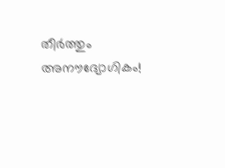തീർത്തും അനൗദ്യോഗികം!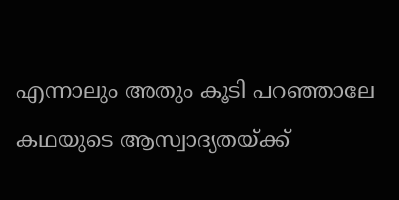എന്നാലും അതും കൂടി പറഞ്ഞാലേ കഥയുടെ ആസ്വാദ്യതയ്ക്ക്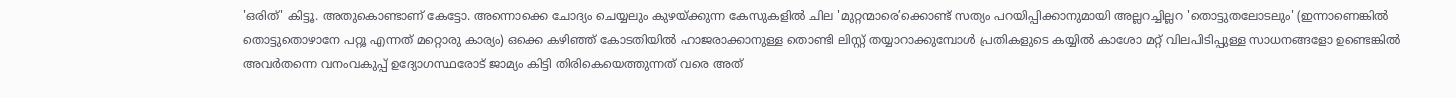'ഒരിത്' കിട്ടൂ. അതുകൊണ്ടാണ് കേട്ടോ. അന്നൊക്കെ ചോദ്യം ചെയ്യലും കുഴയ്ക്കുന്ന കേസുകളിൽ ചില 'മുറ്റന്മാരെ’ക്കൊണ്ട് സത്യം പറയിപ്പിക്കാനുമായി അല്ലറച്ചില്ലറ 'തൊട്ടുതലോടലും' (ഇന്നാണെങ്കിൽ തൊട്ടുതൊഴാനേ പറ്റൂ എന്നത് മറ്റൊരു കാര്യം) ഒക്കെ കഴിഞ്ഞ് കോടതിയിൽ ഹാജരാക്കാനുള്ള തൊണ്ടി ലിസ്റ്റ് തയ്യാറാക്കുമ്പോൾ പ്രതികളുടെ കയ്യിൽ കാശോ മറ്റ് വിലപിടിപ്പുള്ള സാധനങ്ങളോ ഉണ്ടെങ്കിൽ അവർതന്നെ വനംവകുപ്പ് ഉദ്യോഗസ്ഥരോട് ജാമ്യം കിട്ടി തിരികെയെത്തുന്നത് വരെ അത്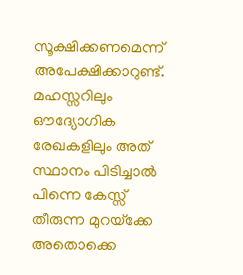സൂക്ഷിക്കണമെന്ന് അപേക്ഷിക്കാറുണ്ട്. മഹസ്സറിലും ഔദ്യോഗിക രേഖകളിലും അത് സ്ഥാനം പിടിച്ചാൽ പിന്നെ കേസ്സ് തീരുന്ന മുറയ്‌ക്കേ അതൊക്കെ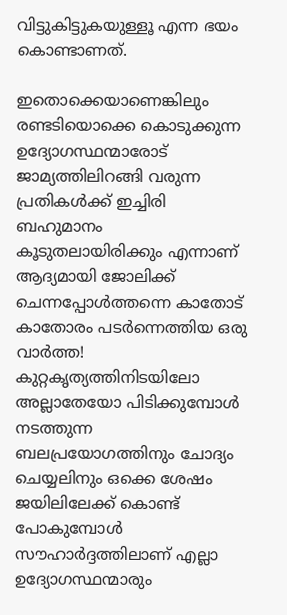വിട്ടുകിട്ടുകയുള്ളൂ എന്ന ഭയം കൊണ്ടാണത്.

ഇതൊക്കെയാണെങ്കിലും രണ്ടടിയൊക്കെ കൊടുക്കുന്ന ഉദ്യോഗസ്ഥന്മാരോട് ജാമ്യത്തിലിറങ്ങി വരുന്ന പ്രതികൾക്ക് ഇച്ചിരി ബഹുമാനം കൂടുതലായിരിക്കും എന്നാണ് ആദ്യമായി ജോലിക്ക് ചെന്നപ്പോൾത്തന്നെ കാതോട് കാതോരം പടർന്നെത്തിയ ഒരു വാർത്ത! കുറ്റകൃത്യത്തിനിടയിലോ അല്ലാതേയോ പിടിക്കുമ്പോൾ നടത്തുന്ന ബലപ്രയോഗത്തിനും ചോദ്യം ചെയ്യലിനും ഒക്കെ ശേഷം ജയിലിലേക്ക് കൊണ്ട് പോകുമ്പോൾ സൗഹാർദ്ദത്തിലാണ് എല്ലാ ഉദ്യോഗസ്ഥന്മാരും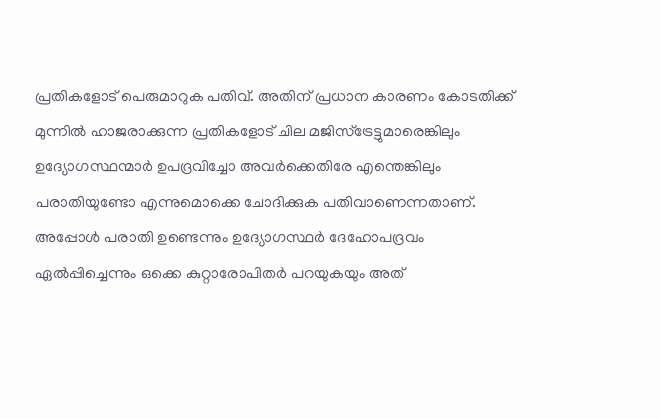പ്രതികളോട് പെരുമാറുക പതിവ്. അതിന് പ്രധാന കാരണം കോടതിക്ക് മുന്നിൽ ഹാജരാക്കുന്ന പ്രതികളോട് ചില മജിസ്‌ട്രേട്ടുമാരെങ്കിലും ഉദ്യോഗസ്ഥന്മാർ ഉപദ്രവിച്ചോ അവർക്കെതിരേ എന്തെങ്കിലും പരാതിയുണ്ടോ എന്നുമൊക്കെ ചോദിക്കുക പതിവാണെന്നതാണ്. അപ്പോൾ പരാതി ഉണ്ടെന്നും ഉദ്യോഗസ്ഥർ ദേഹോപദ്രവം ഏൽപ്പിച്ചെന്നും ഒക്കെ കുറ്റാരോപിതർ പറയുകയും അത്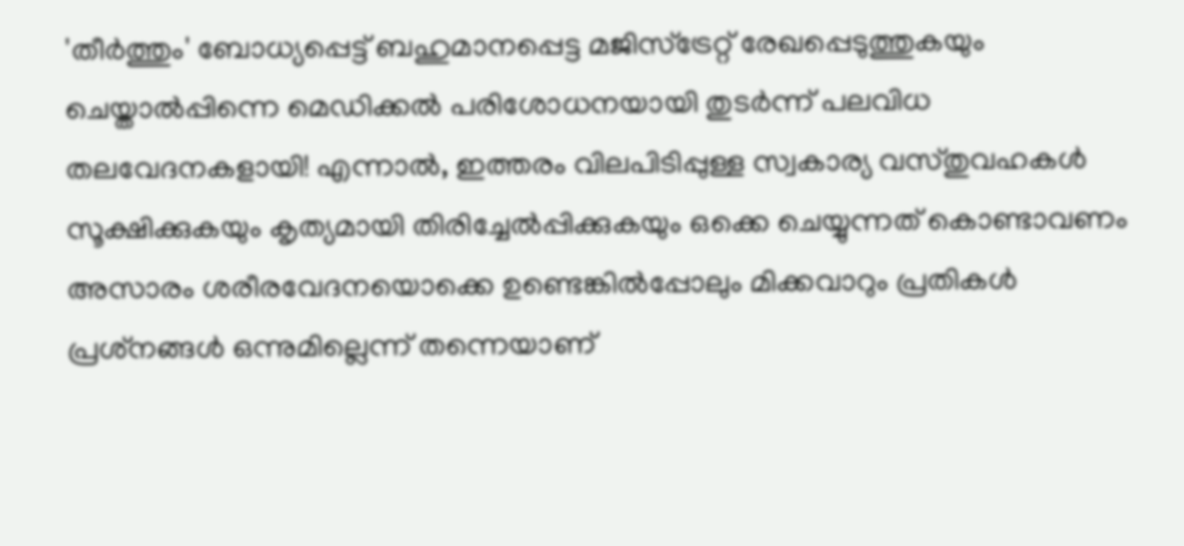'തീർത്തും' ബോധ്യപ്പെട്ട് ബഹുമാനപ്പെട്ട മജിസ്‌ട്രേറ്റ് രേഖപ്പെടുത്തുകയും ചെയ്താൽപ്പിന്നെ മെഡിക്കൽ പരിശോധനയായി തുടർന്ന് പലവിധ തലവേദനകളായി! എന്നാൽ, ഇത്തരം വിലപിടിപ്പുള്ള സ്വകാര്യ വസ്തുവഹകൾ സൂക്ഷിക്കുകയും കൃത്യമായി തിരിച്ചേൽപ്പിക്കുകയും ഒക്കെ ചെയ്യുന്നത് കൊണ്ടാവണം അസാരം ശരീരവേദനയൊക്കെ ഉണ്ടെങ്കിൽപ്പോലും മിക്കവാറും പ്രതികൾ പ്രശ്‌നങ്ങൾ ഒന്നുമില്ലെന്ന് തന്നെയാണ്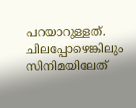പറയാറുള്ളത്.  ചിലപ്പോഴെങ്കിലും സിനിമയിലേത്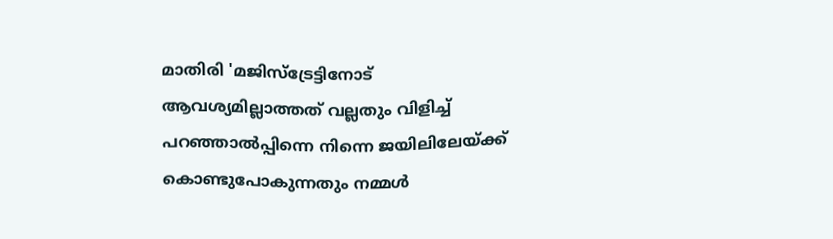മാതിരി 'മജിസ്‌ട്രേട്ടിനോട് ആവശ്യമില്ലാത്തത് വല്ലതും വിളിച്ച് പറഞ്ഞാൽപ്പിന്നെ നിന്നെ ജയിലിലേയ്ക്ക് കൊണ്ടുപോകുന്നതും നമ്മൾ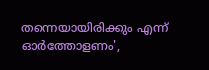തന്നെയായിരിക്കും എന്ന് ഓർത്തോളണം',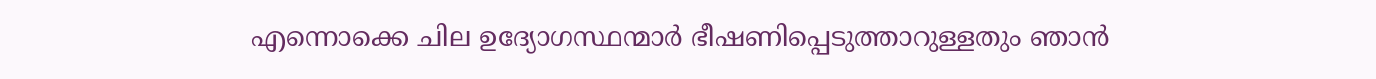എന്നൊക്കെ ചില ഉദ്യോഗസ്ഥന്മാർ ഭീഷണിപ്പെടുത്താറുള്ളതും ഞാൻ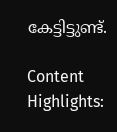കേട്ടിട്ടുണ്ട്.

Content Highlights: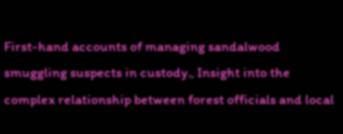First-hand accounts of managing sandalwood smuggling suspects in custody., Insight into the complex relationship between forest officials and local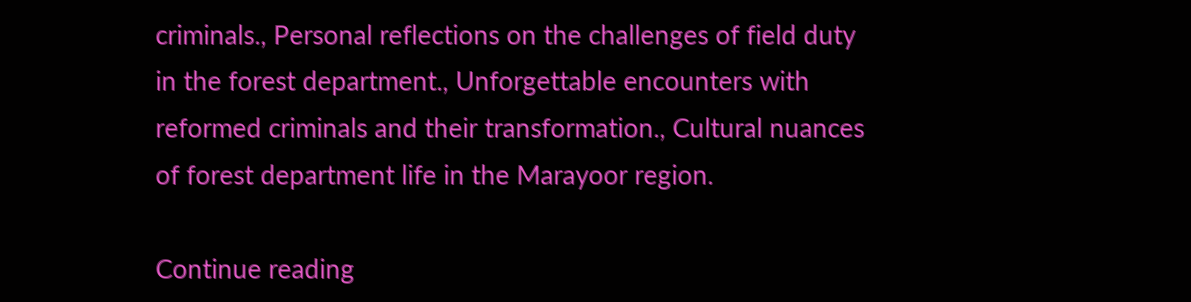criminals., Personal reflections on the challenges of field duty in the forest department., Unforgettable encounters with reformed criminals and their transformation., Cultural nuances of forest department life in the Marayoor region.

Continue reading